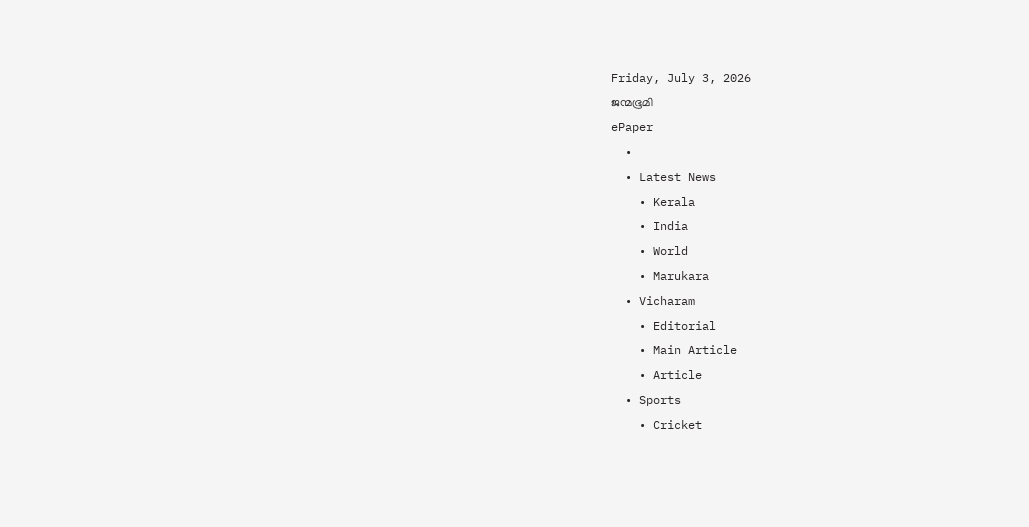Friday, July 3, 2026
ജന്മഭൂമി
ePaper
  •
  • Latest News
    • Kerala
    • India
    • World
    • Marukara
  • Vicharam
    • Editorial
    • Main Article
    • Article
  • Sports
    • Cricket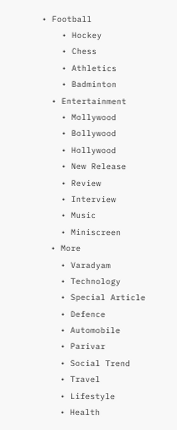• Football
    • Hockey
    • Chess
    • Athletics
    • Badminton
  • Entertainment
    • Mollywood
    • Bollywood
    • Hollywood
    • New Release
    • Review
    • Interview
    • Music
    • Miniscreen
  • More
    • Varadyam
    • Technology
    • Special Article
    • Defence
    • Automobile
    • Parivar
    • Social Trend
    • Travel
    • Lifestyle
    • Health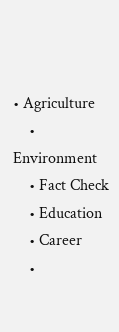• Agriculture
    • Environment
    • Fact Check
    • Education
    • Career
    •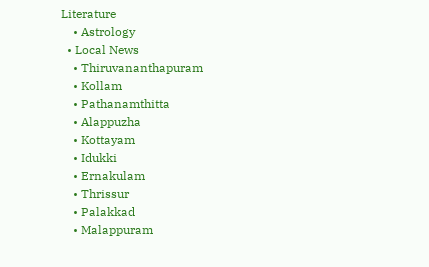Literature
    • Astrology
  • Local News
    • Thiruvananthapuram
    • Kollam
    • Pathanamthitta
    • Alappuzha
    • Kottayam
    • Idukki
    • Ernakulam
    • Thrissur
    • Palakkad
    • Malappuram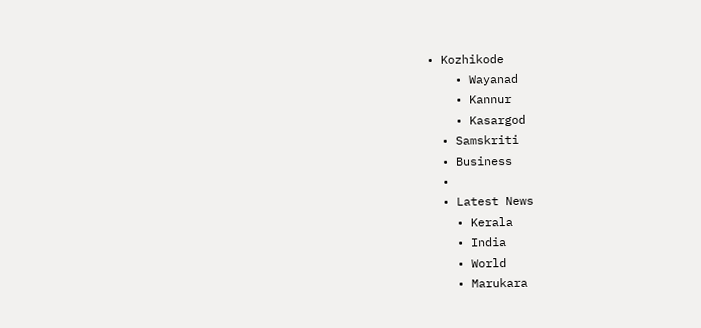• Kozhikode
    • Wayanad
    • Kannur
    • Kasargod
  • Samskriti
  • Business
  •
  • Latest News
    • Kerala
    • India
    • World
    • Marukara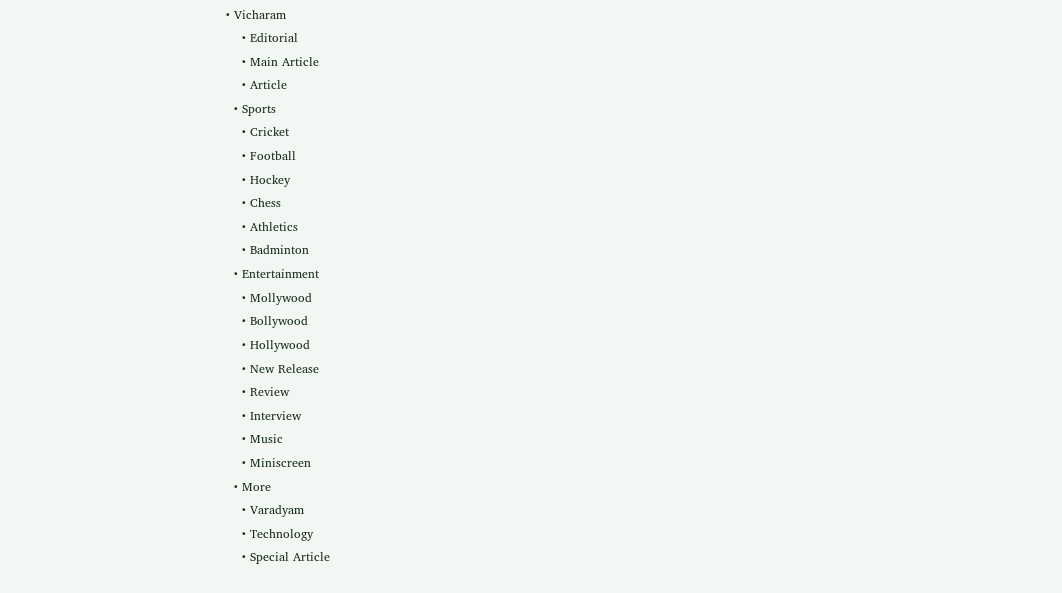• Vicharam
    • Editorial
    • Main Article
    • Article
  • Sports
    • Cricket
    • Football
    • Hockey
    • Chess
    • Athletics
    • Badminton
  • Entertainment
    • Mollywood
    • Bollywood
    • Hollywood
    • New Release
    • Review
    • Interview
    • Music
    • Miniscreen
  • More
    • Varadyam
    • Technology
    • Special Article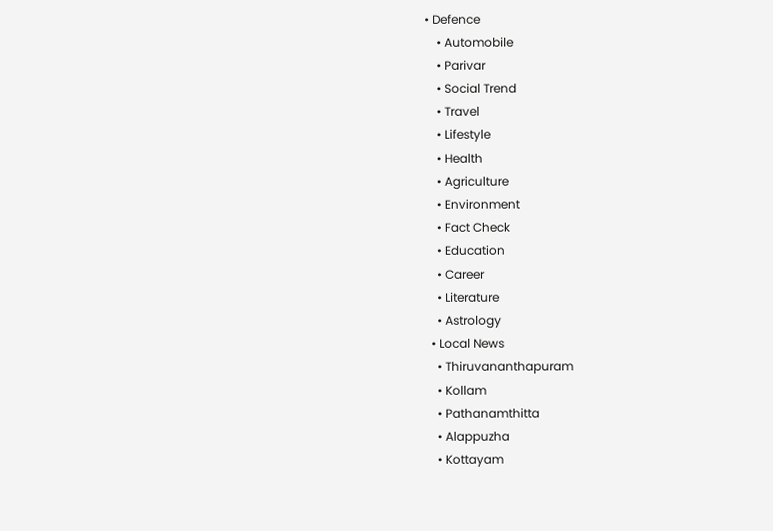• Defence
    • Automobile
    • Parivar
    • Social Trend
    • Travel
    • Lifestyle
    • Health
    • Agriculture
    • Environment
    • Fact Check
    • Education
    • Career
    • Literature
    • Astrology
  • Local News
    • Thiruvananthapuram
    • Kollam
    • Pathanamthitta
    • Alappuzha
    • Kottayam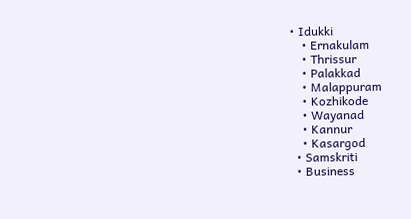• Idukki
    • Ernakulam
    • Thrissur
    • Palakkad
    • Malappuram
    • Kozhikode
    • Wayanad
    • Kannur
    • Kasargod
  • Samskriti
  • Business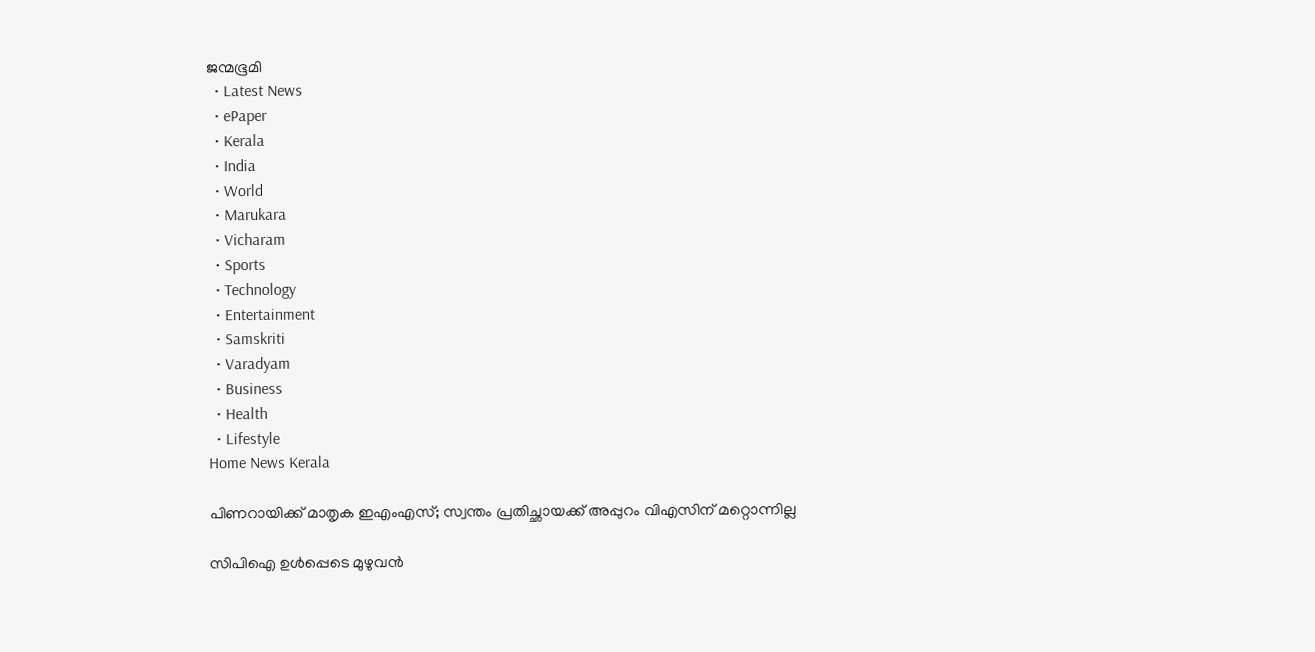ജന്മഭൂമി
  • Latest News
  • ePaper
  • Kerala
  • India
  • World
  • Marukara
  • Vicharam
  • Sports
  • Technology
  • Entertainment
  • Samskriti
  • Varadyam
  • Business
  • Health
  • Lifestyle
Home News Kerala

പിണറായിക്ക് മാതൃക ഇഎംഎസ്; സ്വന്തം പ്രതിച്ഛായക്ക് അപ്പുറം വിഎസിന് മറ്റൊന്നില്ല

സിപിഐ ഉള്‍പ്പെടെ മുഴുവന്‍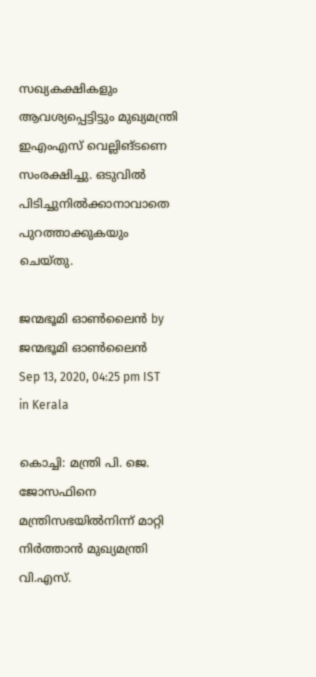സഖ്യകക്ഷികളും ആവശ്യപ്പെട്ടിട്ടും മുഖ്യമന്ത്രി ഇഎംഎസ് വെല്ലിങ്ടണെ സംരക്ഷിച്ചു. ഒടുവില്‍ പിടിച്ചുനില്‍ക്കാനാവാതെ പുറത്താക്കുകയും ചെയ്തു.

ജന്മഭൂമി ഓണ്‍ലൈന്‍ by ജന്മഭൂമി ഓണ്‍ലൈന്‍
Sep 13, 2020, 04:25 pm IST
in Kerala

കൊച്ചി: മന്ത്രി പി. ജെ. ജോസഫിനെ മന്ത്രിസഭയില്‍നിന്ന് മാറ്റി നിര്‍ത്താന്‍ മുഖ്യമന്ത്രി വി.എസ്.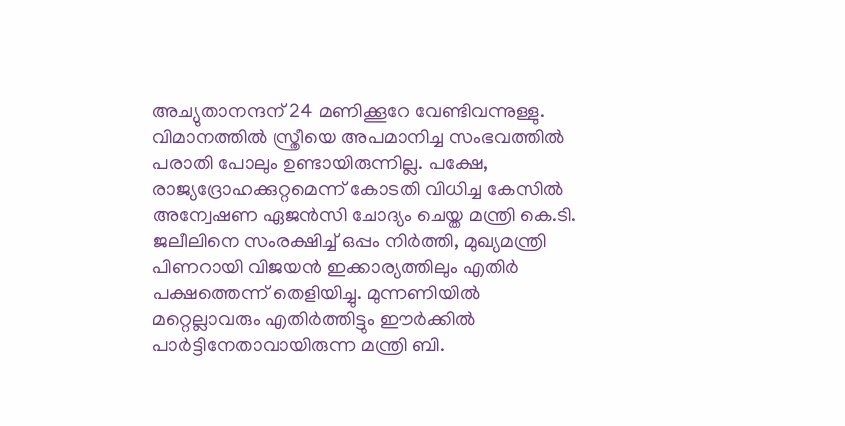അച്യുതാനന്ദന് 24 മണിക്കൂറേ വേണ്ടിവന്നുള്ളു. വിമാനത്തില്‍ സ്ത്രീയെ അപമാനിച്ച സംഭവത്തില്‍ പരാതി പോലും ഉണ്ടായിരുന്നില്ല. പക്ഷേ, രാജ്യദ്രോഹക്കുറ്റമെന്ന് കോടതി വിധിച്ച കേസില്‍ അന്വേഷണ ഏജന്‍സി ചോദ്യം ചെയ്ത മന്ത്രി കെ.ടി. ജലീലിനെ സംരക്ഷിച്ച് ഒപ്പം നിര്‍ത്തി, മുഖ്യമന്ത്രി പിണറായി വിജയന്‍ ഇക്കാര്യത്തിലും എതിര്‍ പക്ഷത്തെന്ന് തെളിയിച്ചു. മുന്നണിയില്‍ മറ്റെല്ലാവരും എതിര്‍ത്തിട്ടും ഈര്‍ക്കില്‍ പാര്‍ട്ടിനേതാവായിരുന്ന മന്ത്രി ബി.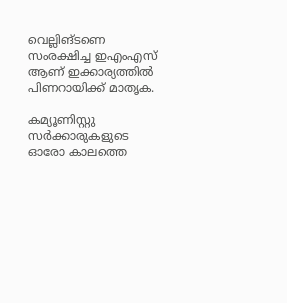വെല്ലിങ്ടണെ  സംരക്ഷിച്ച ഇഎംഎസ് ആണ് ഇക്കാര്യത്തില്‍ പിണറായിക്ക് മാതൃക.

കമ്യൂണിസ്റ്റു സര്‍ക്കാരുകളുടെ ഓരോ കാലത്തെ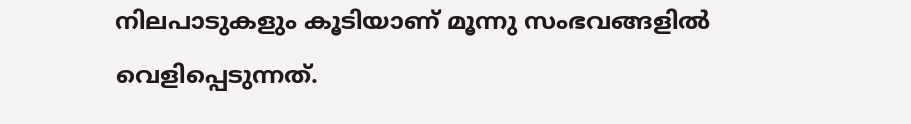നിലപാടുകളും കൂടിയാണ് മൂന്നു സംഭവങ്ങളില്‍ വെളിപ്പെടുന്നത്.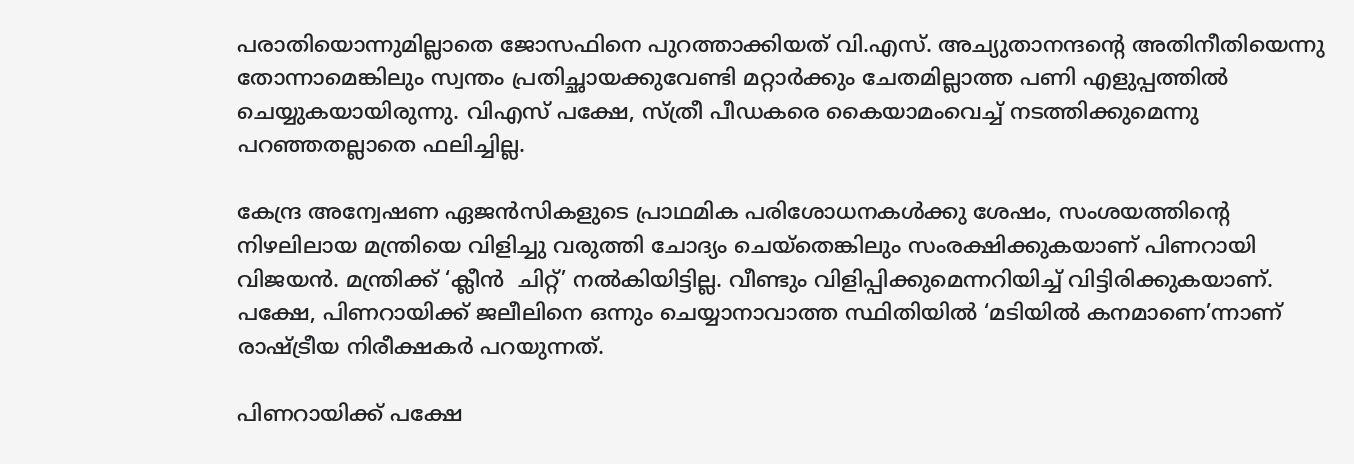പരാതിയൊന്നുമില്ലാതെ ജോസഫിനെ പുറത്താക്കിയത് വി.എസ്. അച്യുതാനന്ദന്റെ അതിനീതിയെന്നു തോന്നാമെങ്കിലും സ്വന്തം പ്രതിച്ഛായക്കുവേണ്ടി മറ്റാര്‍ക്കും ചേതമില്ലാത്ത പണി എളുപ്പത്തില്‍ ചെയ്യുകയായിരുന്നു. വിഎസ് പക്ഷേ, സ്ത്രീ പീഡകരെ കൈയാമംവെച്ച് നടത്തിക്കുമെന്നു പറഞ്ഞതല്ലാതെ ഫലിച്ചില്ല.

കേന്ദ്ര അന്വേഷണ ഏജന്‍സികളുടെ പ്രാഥമിക പരിശോധനകള്‍ക്കു ശേഷം, സംശയത്തിന്റെ നിഴലിലായ മന്ത്രിയെ വിളിച്ചു വരുത്തി ചോദ്യം ചെയ്‌തെങ്കിലും സംരക്ഷിക്കുകയാണ് പിണറായി വിജയന്‍. മന്ത്രിക്ക് ‘ക്ലീന്‍  ചിറ്റ്’ നല്‍കിയിട്ടില്ല. വീണ്ടും വിളിപ്പിക്കുമെന്നറിയിച്ച് വിട്ടിരിക്കുകയാണ്. പക്ഷേ, പിണറായിക്ക് ജലീലിനെ ഒന്നും ചെയ്യാനാവാത്ത സ്ഥിതിയില്‍ ‘മടിയില്‍ കനമാണെ’ന്നാണ് രാഷ്‌ട്രീയ നിരീക്ഷകര്‍ പറയുന്നത്.

പിണറായിക്ക് പക്ഷേ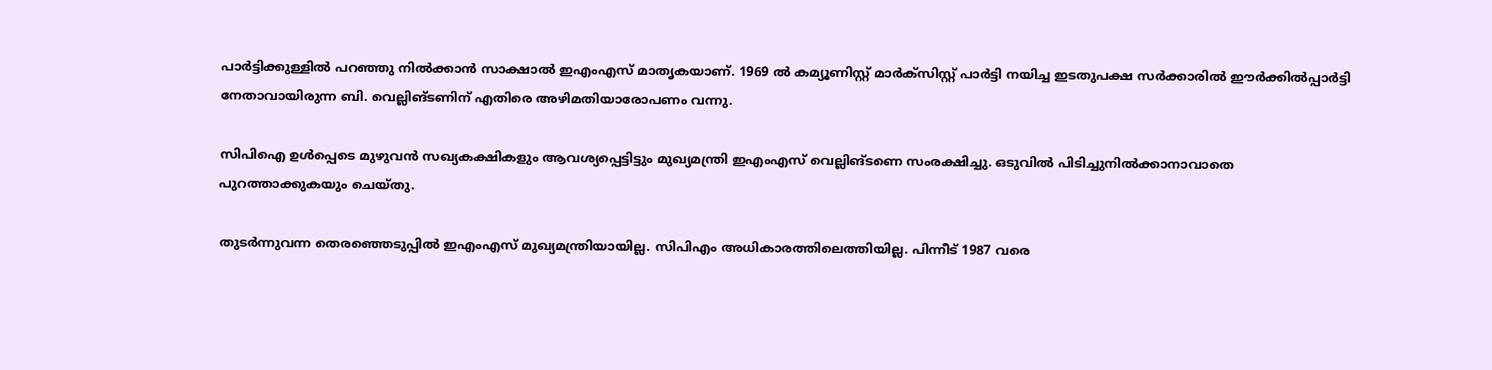പാര്‍ട്ടിക്കുള്ളില്‍ പറഞ്ഞു നില്‍ക്കാന്‍ സാക്ഷാല്‍ ഇഎംഎസ് മാതൃകയാണ്. 1969 ല്‍ കമ്യൂണിസ്റ്റ് മാര്‍ക്‌സിസ്റ്റ് പാര്‍ട്ടി നയിച്ച ഇടതുപക്ഷ സര്‍ക്കാരില്‍ ഈര്‍ക്കില്‍പ്പാര്‍ട്ടി നേതാവായിരുന്ന ബി. വെല്ലിങ്ടണിന് എതിരെ അഴിമതിയാരോപണം വന്നു.

സിപിഐ ഉള്‍പ്പെടെ മുഴുവന്‍ സഖ്യകക്ഷികളും ആവശ്യപ്പെട്ടിട്ടും മുഖ്യമന്ത്രി ഇഎംഎസ് വെല്ലിങ്ടണെ സംരക്ഷിച്ചു. ഒടുവില്‍ പിടിച്ചുനില്‍ക്കാനാവാതെ പുറത്താക്കുകയും ചെയ്തു.

തുടര്‍ന്നുവന്ന തെരഞ്ഞെടുപ്പില്‍ ഇഎംഎസ് മുഖ്യമന്ത്രിയായില്ല. സിപിഎം അധികാരത്തിലെത്തിയില്ല. പിന്നീട് 1987 വരെ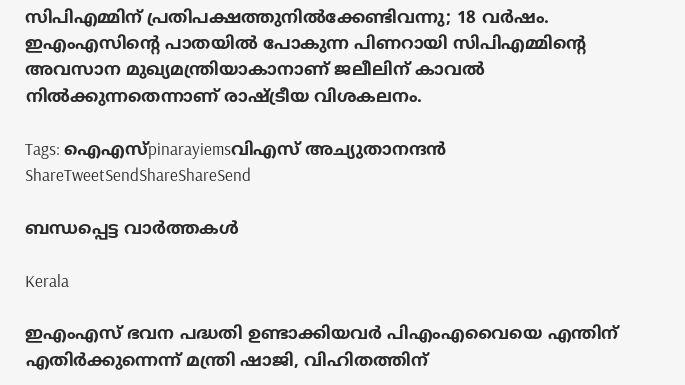സിപിഎമ്മിന് പ്രതിപക്ഷത്തുനില്‍ക്കേണ്ടിവന്നു; 18 വര്‍ഷം. ഇഎംഎസിന്റെ പാതയില്‍ പോകുന്ന പിണറായി സിപിഎമ്മിന്റെ അവസാന മുഖ്യമന്ത്രിയാകാനാണ് ജലീലിന് കാവല്‍ നില്‍ക്കുന്നതെന്നാണ് രാഷ്‌ട്രീയ വിശകലനം.

Tags: ഐഎസ്pinarayiemsവിഎസ് അച്യുതാനന്ദന്‍
ShareTweetSendShareShareSend

ബന്ധപ്പെട്ട വാര്‍ത്തകള്‍

Kerala

ഇഎംഎസ് ഭവന പദ്ധതി ഉണ്ടാക്കിയവര്‍ പിഎംഎവൈയെ എന്തിന് എതിര്‍ക്കുന്നെന്ന് മന്ത്രി ഷാജി, വിഹിതത്തിന്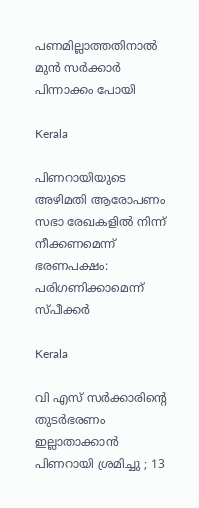പണമില്ലാത്തതിനാല്‍ മുന്‍ സര്‍ക്കാര്‍ പിന്നാക്കം പോയി

Kerala

പിണറായിയുടെ അഴിമതി ആരോപണം സഭാ രേഖകളില്‍ നിന്ന് നീക്കണമെന്ന് ഭരണപക്ഷം: പരിഗണിക്കാമെന്ന് സ്പീക്കര്‍

Kerala

വി എസ് സർക്കാരിന്റെ തുടർഭരണം ഇല്ലാതാക്കാൻ പിണറായി ശ്രമിച്ചു ; 13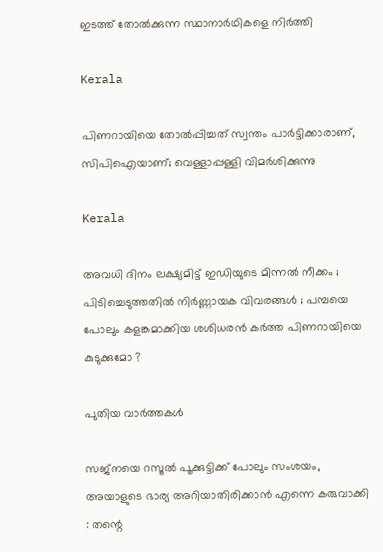ഇടത്ത് തോൽക്കുന്ന സ്ഥാനാർഥികളെ നിർത്തി

Kerala

പിണറായിയെ തോൽപ്പിച്ചത് സ്വന്തം പാർട്ടിക്കാരാണ്, സിപിഐയാണ്; വെള്ളാപ്പള്ളി വിമർശിക്കുന്നു

Kerala

അവധി ദിനം ലക്ഷ്യമിട്ട് ഇഡിയുടെ മിന്നൽ നീക്കം ; പിടിച്ചെടുത്തതിൽ നിർണ്ണായക വിവരങ്ങൾ ; പമ്പയെ പോലും കളങ്കമാക്കിയ ശശിധരൻ കർത്ത പിണറായിയെ കുടുക്കുമോ ?

പുതിയ വാര്‍ത്തകള്‍

സജ്നയെ റസൂൽ പൂക്കുട്ടിക്ക് പോലും സംശയം, അയാളുടെ ഭാര്യ അറിയാതിരിക്കാൻ എന്നെ കരുവാക്കി : തന്റെ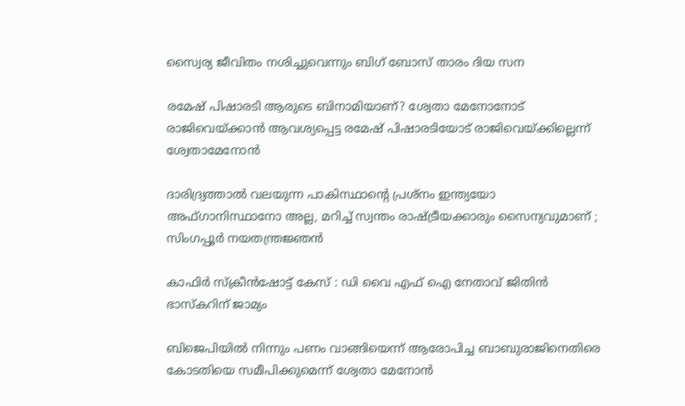സ്വൈര്യ ജീവിതം നശിച്ചുവെന്നും ബിഗ് ബോസ് താരം ദിയ സന

രമേഷ് പിഷാരടി ആരുടെ ബിനാമിയാണ്? ശ്വേതാ മേനോനോട് രാജിവെയ്‌ക്കാന്‍ ആവശ്യപ്പെട്ട രമേഷ് പിഷാരടിയോട് രാജിവെയ്‌ക്കില്ലെന്ന് ശ്വേതാമേനോന്‍

ദാരിദ്ര്യത്താൽ വലയുന്ന പാകിസ്ഥാന്റെ പ്രശ്നം ഇന്ത്യയോ അഫ്ഗാനിസ്ഥാനോ അല്ല, മറിച്ച് സ്വന്തം രാഷ്‌ട്രീയക്കാരും സൈന്യവുമാണ് ; സിംഗപ്പൂർ നയതന്ത്രജ്ഞൻ

കാഫിര്‍ സ്‌ക്രീന്‍ഷോട്ട് കേസ് : ഡി വൈ എഫ് ഐ നേതാവ് ജിതിന്‍ ഭാസ്‌കറിന് ജാമ്യം

ബിജെപിയില്‍ നിന്നും പണം വാങ്ങിയെന്ന് ആരോപിച്ച ബാബുരാജിനെതിരെ കോടതിയെ സമീപിക്കുമെന്ന് ശ്വേതാ മേനോന്‍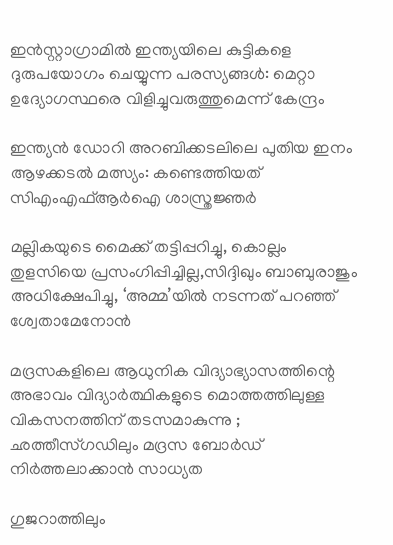ഇൻസ്റ്റാഗ്രാമിൽ ഇന്ത്യയിലെ കുട്ടികളെ ദുരുപയോഗം ചെയ്യുന്ന പരസ്യങ്ങൾ: മെറ്റാ ഉദ്യോഗസ്ഥരെ വിളിച്ചുവരുത്തുമെന്ന് കേന്ദ്രം

ഇന്ത്യന്‍ ഡോറി അറബിക്കടലിലെ പുതിയ ഇനം ആഴക്കടല്‍ മത്സ്യം: കണ്ടെത്തിയത് സിഎംഎഫ്ആര്‍ഐ ശാസ്ത്രജ്ഞര്‍

മല്ലികയുടെ മൈക്ക് തട്ടിപ്പറിച്ചു, കൊല്ലം തുളസിയെ പ്രസംഗിപ്പിച്ചില്ല,സിദ്ദിഖും ബാബുരാജും അധിക്ഷേപിച്ചു, ‘അമ്മ’യില്‍ നടന്നത് പറഞ്ഞ് ശ്വേതാമേനോന്‍

മദ്രസകളിലെ ആധുനിക വിദ്യാഭ്യാസത്തിന്റെ അഭാവം വിദ്യാർത്ഥികളുടെ മൊത്തത്തിലുള്ള വികസനത്തിന് തടസമാകുന്നു ; ഛത്തീസ്ഗഡിലും മദ്രസ ബോർഡ് നിർത്തലാക്കാൻ സാധ്യത

ഗുജറാത്തിലും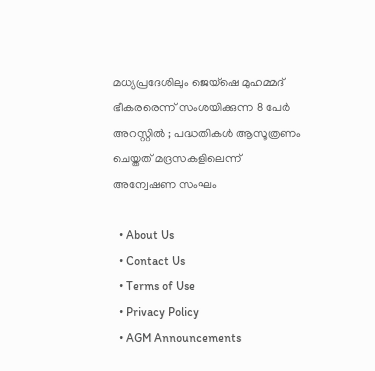മധ്യപ്രദേശിലും ജെയ്‌ഷെ മുഹമ്മദ് ഭീകരരെന്ന് സംശയിക്കുന്ന 8 പേർ അറസ്റ്റിൽ ; പദ്ധതികൾ ആസൂത്രണം ചെയ്തത് മദ്രസകളിലെന്ന് അന്വേഷണ സംഘം

  • About Us
  • Contact Us
  • Terms of Use
  • Privacy Policy
  • AGM Announcements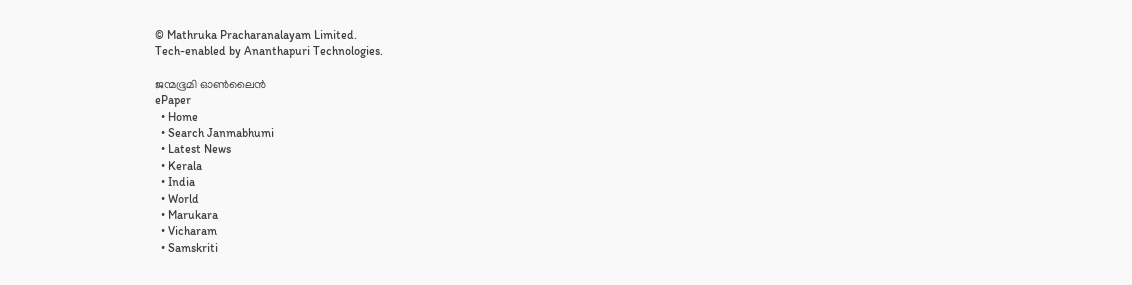© Mathruka Pracharanalayam Limited.
Tech-enabled by Ananthapuri Technologies.

ജന്മഭൂമി ഓണ്‍ലൈന്‍
ePaper
  • Home
  • Search Janmabhumi
  • Latest News
  • Kerala
  • India
  • World
  • Marukara
  • Vicharam
  • Samskriti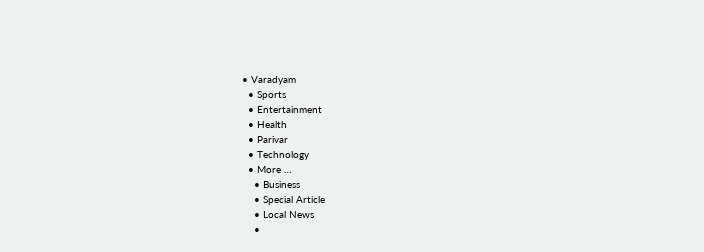• Varadyam
  • Sports
  • Entertainment
  • Health
  • Parivar
  • Technology
  • More …
    • Business
    • Special Article
    • Local News
    •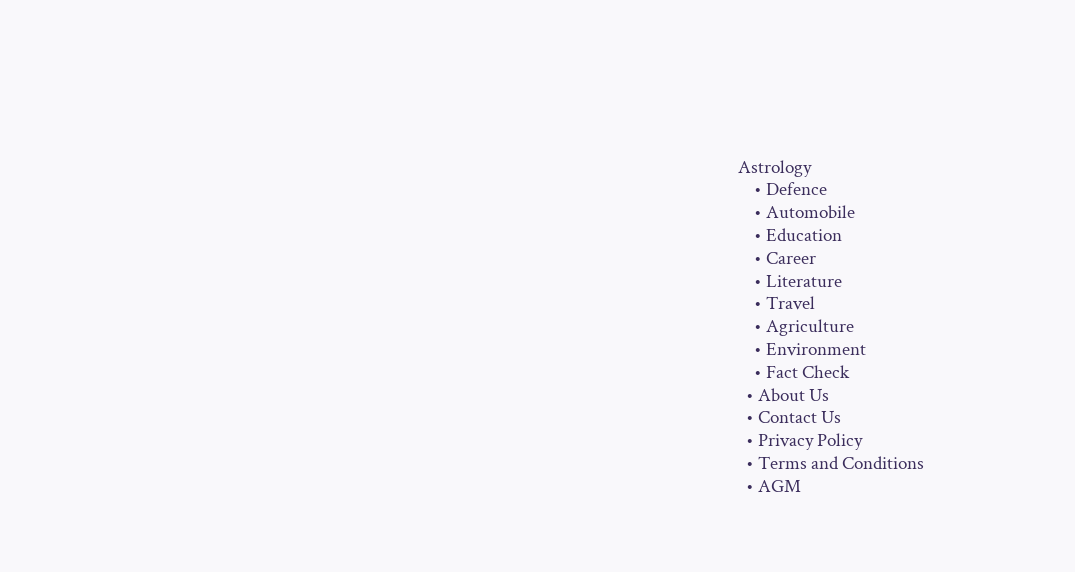Astrology
    • Defence
    • Automobile
    • Education
    • Career
    • Literature
    • Travel
    • Agriculture
    • Environment
    • Fact Check
  • About Us
  • Contact Us
  • Privacy Policy
  • Terms and Conditions
  • AGM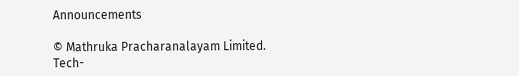Announcements

© Mathruka Pracharanalayam Limited.
Tech-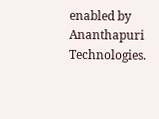enabled by Ananthapuri Technologies.